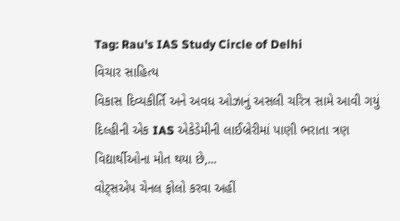Tag: Rau's IAS Study Circle of Delhi
વિચાર સાહિત્ય
વિકાસ દિવ્યકીર્તિ અને અવધ ઓઝાનું અસલી ચરિત્ર સામે આવી ગયું
દિલ્હીની એક IAS એકેડેમીની લાઈબ્રેરીમાં પાણી ભરાતા ત્રણ વિદ્યાર્થીઓના મોત થયા છે,...
વોટ્સએપ ચેનલ ફોલો કરવા અહીં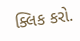ક્લિક કરો.